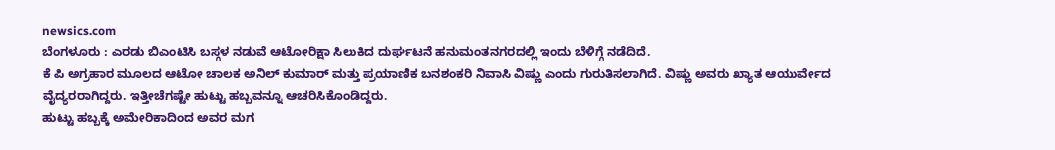newsics.com
ಬೆಂಗಳೂರು : ಎರಡು ಬಿಎಂಟಿಸಿ ಬಸ್ಗಳ ನಡುವೆ ಆಟೋರಿಕ್ಷಾ ಸಿಲುಕಿದ ದುರ್ಘಟನೆ ಹನುಮಂತನಗರದಲ್ಲಿ ಇಂದು ಬೆಳಿಗ್ಗೆ ನಡೆದಿದೆ.
ಕೆ ಪಿ ಅಗ್ರಹಾರ ಮೂಲದ ಆಟೋ ಚಾಲಕ ಅನಿಲ್ ಕುಮಾರ್ ಮತ್ತು ಪ್ರಯಾಣಿಕ ಬನಶಂಕರಿ ನಿವಾಸಿ ವಿಷ್ಣು ಎಂದು ಗುರುತಿಸಲಾಗಿದೆ. ವಿಷ್ಣು ಅವರು ಖ್ಯಾತ ಆಯುರ್ವೇದ ವೈದ್ಯರರಾಗಿದ್ದರು. ಇತ್ತೀಚೆಗಷ್ಟೇ ಹುಟ್ಟು ಹಬ್ಬವನ್ನೂ ಆಚರಿಸಿಕೊಂಡಿದ್ದರು.
ಹುಟ್ಟು ಹಬ್ಬಕ್ಕೆ ಅಮೇರಿಕಾದಿಂದ ಅವರ ಮಗ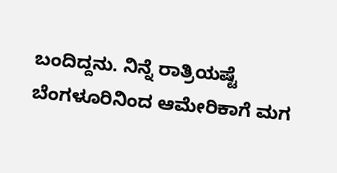ಬಂದಿದ್ದನು. ನಿನ್ನೆ ರಾತ್ರಿಯಷ್ಟೆ ಬೆಂಗಳೂರಿನಿಂದ ಆಮೇರಿಕಾಗೆ ಮಗ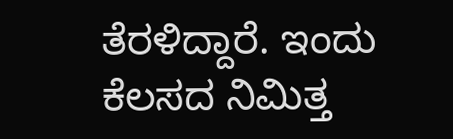ತೆರಳಿದ್ದಾರೆ. ಇಂದು ಕೆಲಸದ ನಿಮಿತ್ತ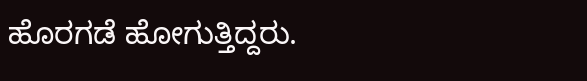ಹೊರಗಡೆ ಹೋಗುತ್ತಿದ್ದರು.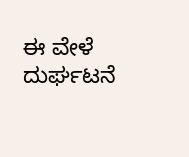ಈ ವೇಳೆ ದುರ್ಘಟನೆ